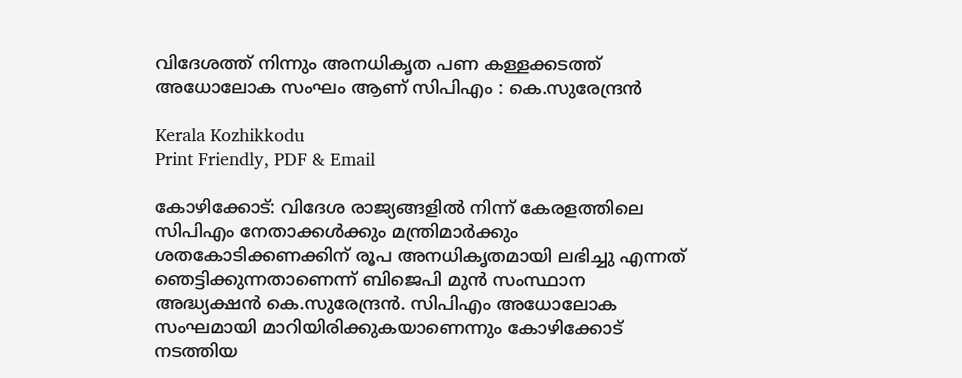വിദേശത്ത് നിന്നും അനധികൃത പണ കള്ളക്കടത്ത് അധോലോക സംഘം ആണ് സിപിഎം : കെ.സുരേന്ദ്രൻ

Kerala Kozhikkodu
Print Friendly, PDF & Email

കോഴിക്കോട്: വിദേശ രാജ്യങ്ങളില്‍ നിന്ന് കേരളത്തിലെ സിപിഎം നേതാക്കള്‍ക്കും മന്ത്രിമാര്‍ക്കും ശതകോടിക്കണക്കിന് രൂപ അനധികൃതമായി ലഭിച്ചു എന്നത് ഞെട്ടിക്കുന്നതാണെന്ന് ബിജെപി മുന്‍ സംസ്ഥാന അദ്ധ്യക്ഷന്‍ കെ.സുരേന്ദ്രന്‍. സിപിഎം അധോലോക സംഘമായി മാറിയിരിക്കുകയാണെന്നും കോഴിക്കോട് നടത്തിയ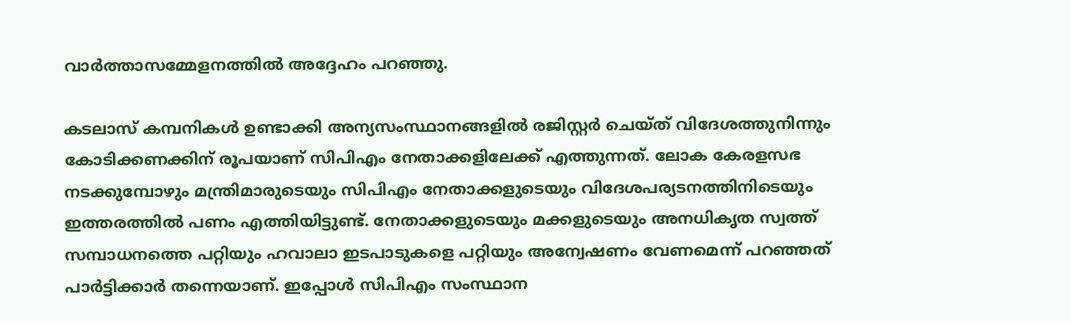വാര്‍ത്താസമ്മേളനത്തില്‍ അദ്ദേഹം പറഞ്ഞു.

കടലാസ് കമ്പനികള്‍ ഉണ്ടാക്കി അന്യസംസ്ഥാനങ്ങളില്‍ രജിസ്റ്റര്‍ ചെയ്ത് വിദേശത്തുനിന്നും കോടിക്കണക്കിന് രൂപയാണ് സിപിഎം നേതാക്കളിലേക്ക് എത്തുന്നത്. ലോക കേരളസഭ നടക്കുമ്പോഴും മന്ത്രിമാരുടെയും സിപിഎം നേതാക്കളുടെയും വിദേശപര്യടനത്തിനിടെയും ഇത്തരത്തില്‍ പണം എത്തിയിട്ടുണ്ട്. നേതാക്കളുടെയും മക്കളുടെയും അനധികൃത സ്വത്ത് സമ്പാധനത്തെ പറ്റിയും ഹവാലാ ഇടപാടുകളെ പറ്റിയും അന്വേഷണം വേണമെന്ന് പറഞ്ഞത് പാര്‍ട്ടിക്കാര്‍ തന്നെയാണ്. ഇപ്പോള്‍ സിപിഎം സംസ്ഥാന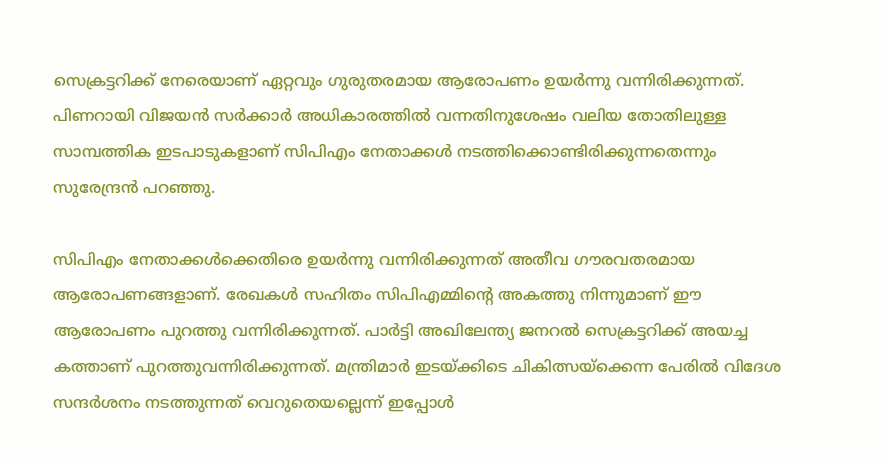സെക്രട്ടറിക്ക് നേരെയാണ് ഏറ്റവും ഗുരുതരമായ ആരോപണം ഉയര്‍ന്നു വന്നിരിക്കുന്നത്. പിണറായി വിജയന്‍ സര്‍ക്കാര്‍ അധികാരത്തില്‍ വന്നതിനുശേഷം വലിയ തോതിലുള്ള സാമ്പത്തിക ഇടപാടുകളാണ് സിപിഎം നേതാക്കള്‍ നടത്തിക്കൊണ്ടിരിക്കുന്നതെന്നും സുരേന്ദ്രന്‍ പറഞ്ഞു.

സിപിഎം നേതാക്കള്‍ക്കെതിരെ ഉയര്‍ന്നു വന്നിരിക്കുന്നത് അതീവ ഗൗരവതരമായ ആരോപണങ്ങളാണ്. രേഖകള്‍ സഹിതം സിപിഎമ്മിന്റെ അകത്തു നിന്നുമാണ് ഈ ആരോപണം പുറത്തു വന്നിരിക്കുന്നത്. പാര്‍ട്ടി അഖിലേന്ത്യ ജനറല്‍ സെക്രട്ടറിക്ക് അയച്ച കത്താണ് പുറത്തുവന്നിരിക്കുന്നത്. മന്ത്രിമാര്‍ ഇടയ്ക്കിടെ ചികിത്സയ്‌ക്കെന്ന പേരില്‍ വിദേശ സന്ദര്‍ശനം നടത്തുന്നത് വെറുതെയല്ലെന്ന് ഇപ്പോള്‍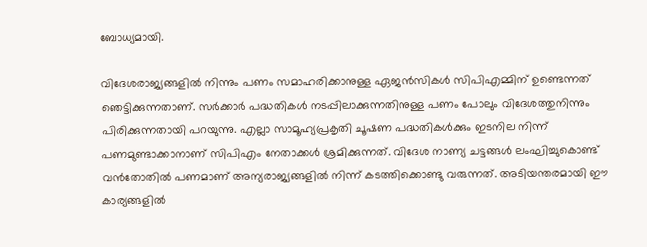ബോധ്യമായി.

വിദേശരാജ്യങ്ങളില്‍ നിന്നും പണം സമാഹരിക്കാനുള്ള ഏജന്‍സികള്‍ സിപിഎമ്മിന് ഉണ്ടെന്നത് ഞെട്ടിക്കുന്നതാണ്. സര്‍ക്കാര്‍ പദ്ധതികള്‍ നടപ്പിലാക്കുന്നതിനുള്ള പണം പോലും വിദേശത്തുനിന്നും പിരിക്കുന്നതായി പറയുന്നു. എല്ലാ സാമൂഹ്യപ്രകൃതി ചൂഷണ പദ്ധതികള്‍ക്കും ഇടനില നിന്ന് പണമുണ്ടാക്കാനാണ് സിപിഎം നേതാക്കള്‍ ശ്രമിക്കുന്നത്. വിദേശ നാണ്യ ചട്ടങ്ങള്‍ ലംഘിച്ചുകൊണ്ട് വന്‍തോതില്‍ പണമാണ് അന്യരാജ്യങ്ങളില്‍ നിന്ന് കടത്തിക്കൊണ്ടു വരുന്നത്. അടിയന്തരമായി ഈ കാര്യങ്ങളില്‍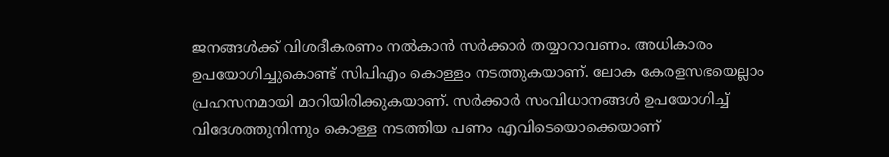ജനങ്ങള്‍ക്ക് വിശദീകരണം നല്‍കാന്‍ സര്‍ക്കാര്‍ തയ്യാറാവണം. അധികാരം ഉപയോഗിച്ചുകൊണ്ട് സിപിഎം കൊള്ളം നടത്തുകയാണ്. ലോക കേരളസഭയെല്ലാം പ്രഹസനമായി മാറിയിരിക്കുകയാണ്. സര്‍ക്കാര്‍ സംവിധാനങ്ങള്‍ ഉപയോഗിച്ച് വിദേശത്തുനിന്നും കൊള്ള നടത്തിയ പണം എവിടെയൊക്കെയാണ്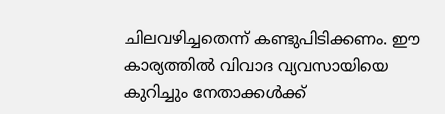ചിലവഴിച്ചതെന്ന് കണ്ടുപിടിക്കണം. ഈ കാര്യത്തില്‍ വിവാദ വ്യവസായിയെ കുറിച്ചും നേതാക്കള്‍ക്ക്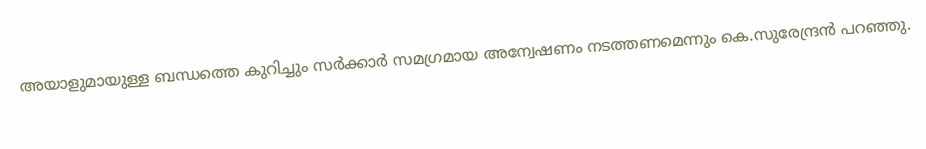അയാളുമായുള്ള ബന്ധത്തെ കുറിച്ചും സര്‍ക്കാര്‍ സമഗ്രമായ അന്വേഷണം നടത്തണമെന്നും കെ.സുരേന്ദ്രന്‍ പറഞ്ഞു.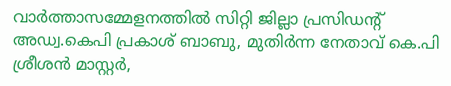വാര്‍ത്താസമ്മേളനത്തില്‍ സിറ്റി ജില്ലാ പ്രസിഡന്റ് അഡ്വ.കെപി പ്രകാശ് ബാബു, മുതിര്‍ന്ന നേതാവ് കെ.പി ശ്രീശന്‍ മാസ്റ്റര്‍,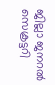ജില്ലാ ജനറല്‍ സെക്രട്ടറി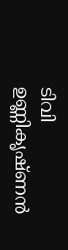ടിവി ഉണ്ണികൃഷ്ണന്‍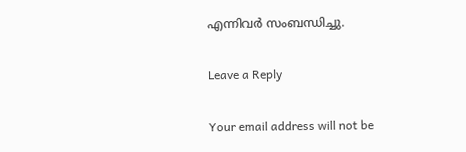എന്നിവര്‍ സംബന്ധിച്ചു.

Leave a Reply

Your email address will not be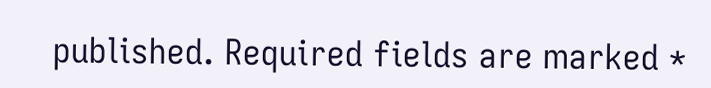published. Required fields are marked *